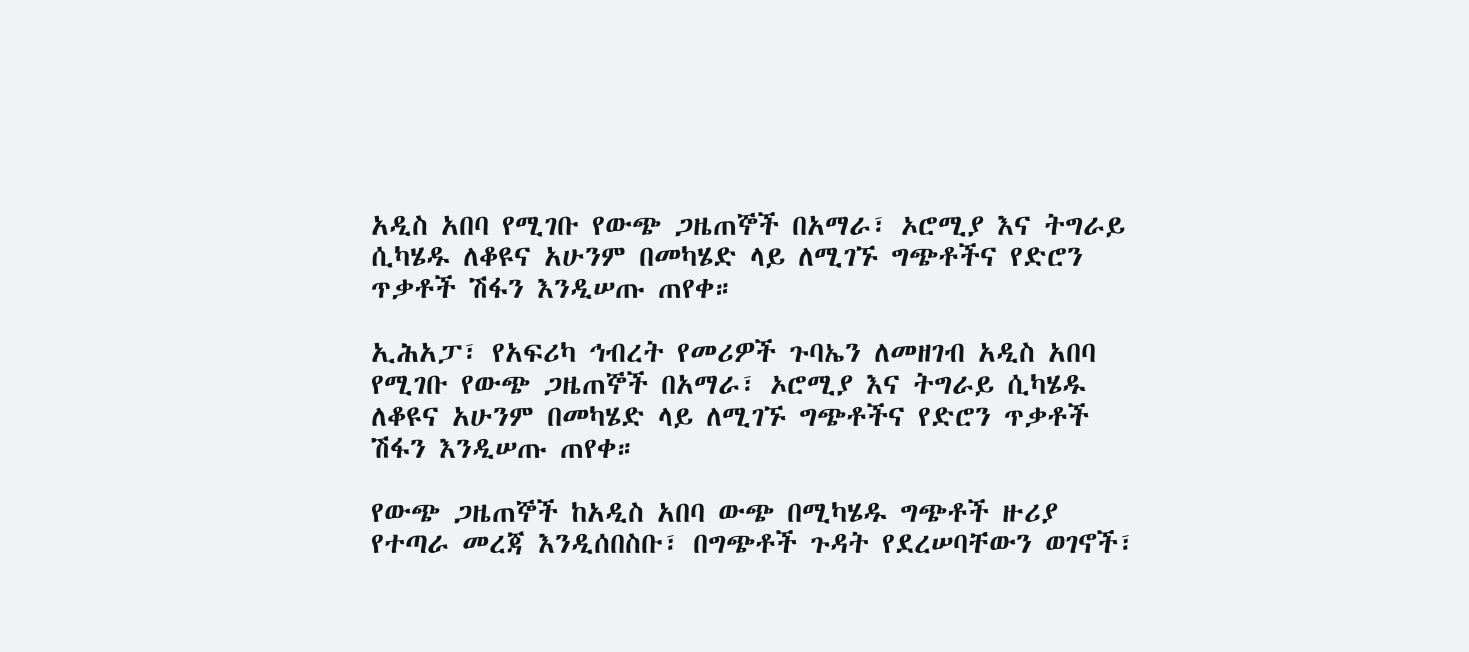አዲስ አበባ የሚገቡ የውጭ ጋዜጠኞች በአማራ፣ ኦሮሚያ እና ትግራይ ሲካሄዱ ለቆዩና አሁንም በመካሄድ ላይ ለሚገኙ ግጭቶችና የድሮን ጥቃቶች ሽፋን እንዲሠጡ ጠየቀ።

ኢሕአፓ፣ የአፍሪካ ኅብረት የመሪዎች ጉባኤን ለመዘገብ አዲስ አበባ የሚገቡ የውጭ ጋዜጠኞች በአማራ፣ ኦሮሚያ እና ትግራይ ሲካሄዱ ለቆዩና አሁንም በመካሄድ ላይ ለሚገኙ ግጭቶችና የድሮን ጥቃቶች ሽፋን እንዲሠጡ ጠየቀ።

የውጭ ጋዜጠኞች ከአዲስ አበባ ውጭ በሚካሄዱ ግጭቶች ዙሪያ የተጣራ መረጃ እንዲሰበስቡ፣ በግጭቶች ጉዳት የደረሠባቸውን ወገኖች፣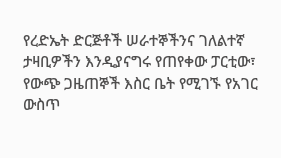የረድኤት ድርጅቶች ሠራተኞችንና ገለልተኛ ታዛቢዎችን እንዲያናግሩ የጠየቀው ፓርቲው፣ የውጭ ጋዜጠኞች እስር ቤት የሚገኙ የአገር ውስጥ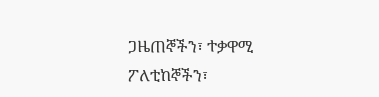ጋዜጠኞችን፣ ተቃዋሚ ፖለቲከኞችን፣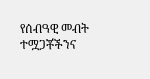የሰብዓዊ መብት ተሟጋቾችንና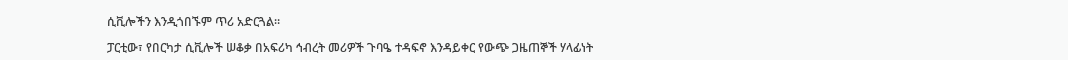ሲቪሎችን እንዲጎበኙም ጥሪ አድርጓል።

ፓርቲው፣ የበርካታ ሲቪሎች ሠቆቃ በአፍሪካ ኅብረት መሪዎች ጉባዔ ተዳፍኖ እንዳይቀር የውጭ ጋዜጠኞች ሃላፊነት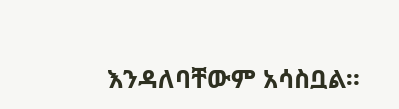እንዳለባቸውም አሳስቧል።